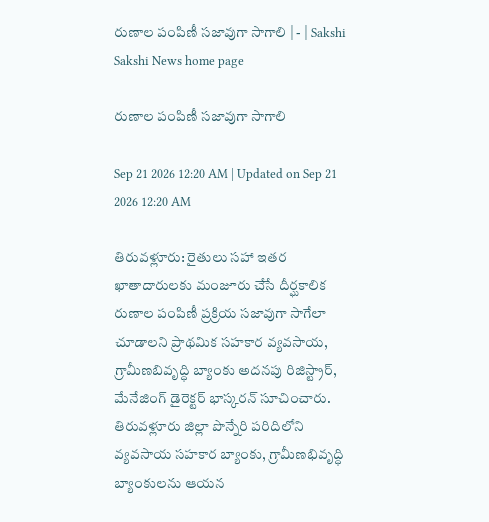రుణాల పంపిణీ సజావుగా సాగాలి | - | Sakshi
Sakshi News home page

రుణాల పంపిణీ సజావుగా సాగాలి

Sep 21 2026 12:20 AM | Updated on Sep 21 2026 12:20 AM

తిరువళ్లూరు: రైతులు సహా ఇతర ఖాతాదారులకు మంజూరు చేసే దీర్ఘకాలిక రుణాల పంపిణీ ప్రక్రియ సజావుగా సాగేలా చూడాలని ప్రాథమిక సహకార వ్యవసాయ, గ్రామీణబివృద్ధి బ్యాంకు అదనపు రిజిస్ట్రార్‌, మేనేజింగ్‌ డైరెక్టర్‌ భాస్కరన్‌ సూచించారు. తిరువళ్లూరు జిల్లా పొన్నేరి పరిదిలోని వ్యవసాయ సహకార బ్యాంకు, గ్రామీణభివృద్ధి బ్యాంకులను ఆయన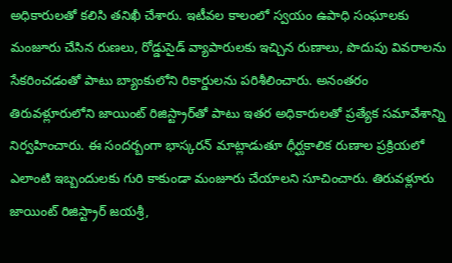అధికారులతో కలిసి తనిఖీ చేశారు. ఇటీవల కాలంలో స్వయం ఉపాధి సంఘాలకు మంజూరు చేసిన రుణలు, రోడ్డుసైడ్‌ వ్యాపారులకు ఇచ్చిన రుణాలు, పొదుపు వివరాలను సేకరించడంతో పాటు బ్యాంకులోని రికార్డులను పరిశీలించారు. అనంతరం తిరువళ్లూరులోని జాయింట్‌ రిజిస్ట్రార్‌తో పాటు ఇతర అధికారులతో ప్రత్యేక సమావేశాన్ని నిర్వహించారు. ఈ సందర్బంగా భాస్కరన్‌ మాట్లాడుతూ ధీర్ఘకాలిక రుణాల ప్రక్రియలో ఎలాంటి ఇబ్బందులకు గురి కాకుండా మంజూరు చేయాలని సూచించారు. తిరువళ్లూరు జాయింట్‌ రిజిస్ట్రార్‌ జయశ్రీ,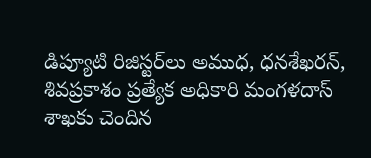డిప్యూటి రిజిస్టర్‌లు అముధ, ధనశేఖరన్‌, శివప్రకాశం ప్రత్యేక అధికారి మంగళదాస్‌ శాఖకు చెందిన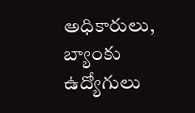అధికారులు, బ్యాంకు ఉద్యోగులు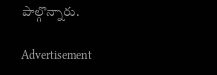పాల్గొన్నారు.

Advertisement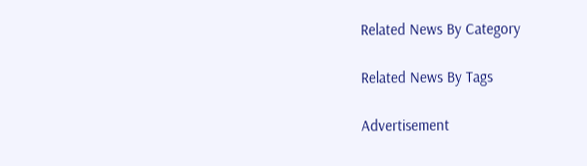Related News By Category

Related News By Tags

Advertisement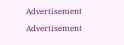Advertisement
Advertisement